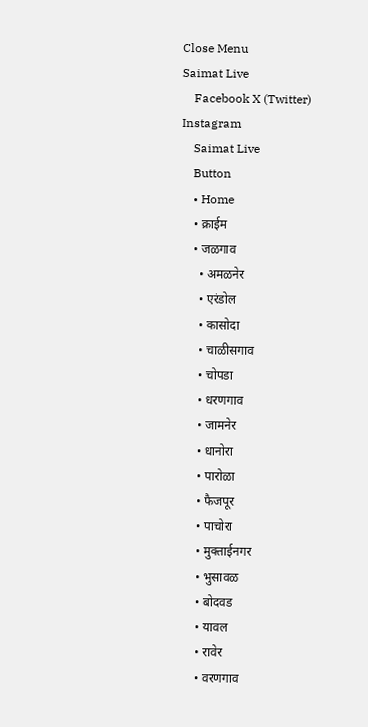Close Menu
Saimat Live
    Facebook X (Twitter) Instagram
    Saimat Live
    Button
    • Home
    • क्राईम
    • जळगाव
      • अमळनेर
      • एरंडोल
      • कासोदा
      • चाळीसगाव
      • चोपडा
      • धरणगाव
      • जामनेर
      • धानोरा
      • पारोळा
      • फैजपूर
      • पाचोरा
      • मुक्ताईनगर
      • भुसावळ
      • बोदवड
      • यावल
      • रावेर
      • वरणगाव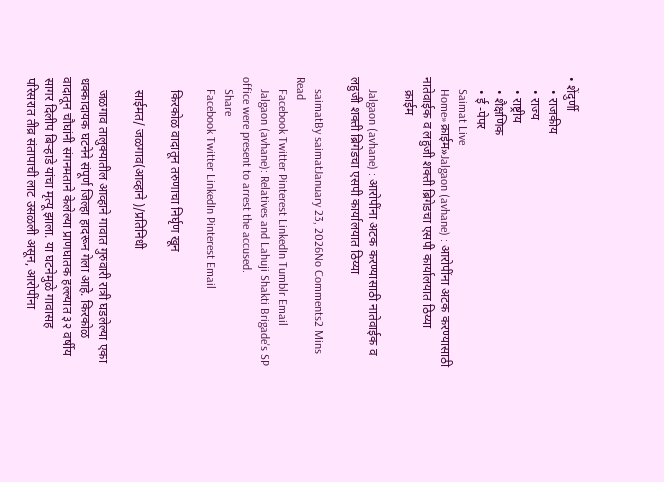• शेंदुर्णी
    • राजकीय
    • राज्य
    • राष्ट्रीय
    • शैक्षणिक
    • ई -पेपर
    Saimat Live
    Home»क्राईम»Jalgaon (avhane) : आरोपींना अटक करण्यासाठी नातेवाईक व लहुजी शक्ती ब्रिगेडचा एसपी कार्यालयात ठिय्या
    क्राईम

    Jalgaon (avhane) : आरोपींना अटक करण्यासाठी नातेवाईक व लहुजी शक्ती ब्रिगेडचा एसपी कार्यालयात ठिय्या

    saimatBy saimatJanuary 23, 2026No Comments2 Mins Read
    Facebook Twitter Pinterest LinkedIn Tumblr Email
    Jalgaon (avhane): Relatives and Lahuji Shakti Brigade's SP office were present to arrest the accused.
    Share
    Facebook Twitter LinkedIn Pinterest Email

    किरकोळ वादातून तरुणाचा निर्घृण खून

    साईमत/ जळगाव(आव्हाने )/प्रतिनिधी

    जळगाव तालुक्यातील आव्हाने गावात गुरुवारी रात्री घडलेल्या एका धक्कादायक घटनेने संपूर्ण जिल्हा हादरून गेला आहे. किरकोळ वादातून चौघांनी संगनमताने केलेल्या प्राणघातक हल्ल्यात ३२ वर्षीय सागर दिलीप बिऱ्हाडे यांचा मृत्यू झाला. या घटनेमुळे गावासह परिसरात तीव्र संतापाची लाट उसळली असून, आरोपींना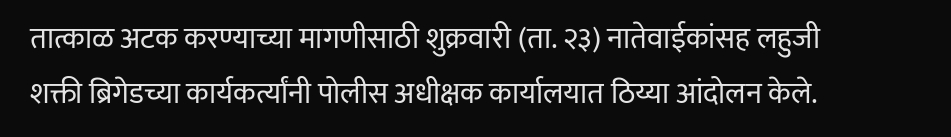तात्काळ अटक करण्याच्या मागणीसाठी शुक्रवारी (ता. २३) नातेवाईकांसह लहुजी शक्ती ब्रिगेडच्या कार्यकर्त्यांनी पोलीस अधीक्षक कार्यालयात ठिय्या आंदोलन केले.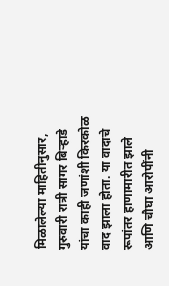मिळालेल्या माहितीनुसार, गुरुवारी रात्री सागर बिऱ्हाडे यांचा काही जणांशी किरकोळ वाद झाला होता. या वादाचे रूपांतर हाणामारीत झाले आणि चौघा आरोपींनी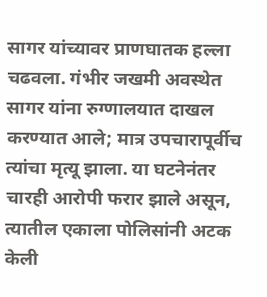सागर यांच्यावर प्राणघातक हल्ला चढवला. गंभीर जखमी अवस्थेत सागर यांना रुग्णालयात दाखल करण्यात आले; मात्र उपचारापूर्वीच त्यांचा मृत्यू झाला. या घटनेनंतर चारही आरोपी फरार झाले असून, त्यातील एकाला पोलिसांनी अटक केली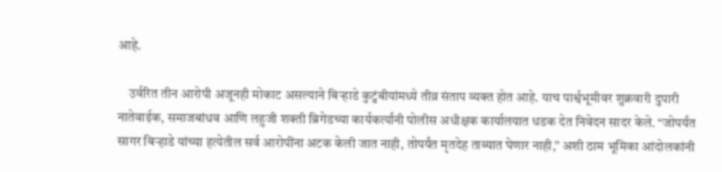आहे.

    उर्वरित तीन आरोपी अजूनही मोकाट असल्याने बिऱ्हाडे कुटुंबीयांमध्ये तीव्र संताप व्यक्त होत आहे. याच पार्श्वभूमीवर शुक्रवारी दुपारी नातेवाईक, समाजबांधव आणि लहुजी शक्ती ब्रिगेडच्या कार्यकर्त्यांनी पोलीस अधीक्षक कार्यालयात धडक देत निवेदन सादर केले. “जोपर्यंत सागर बिऱ्हाडे यांच्या हत्येतील सर्व आरोपींना अटक केली जात नाही, तोपर्यंत मृतदेह ताब्यात घेणार नाही,” अशी ठाम भूमिका आंदोलकांनी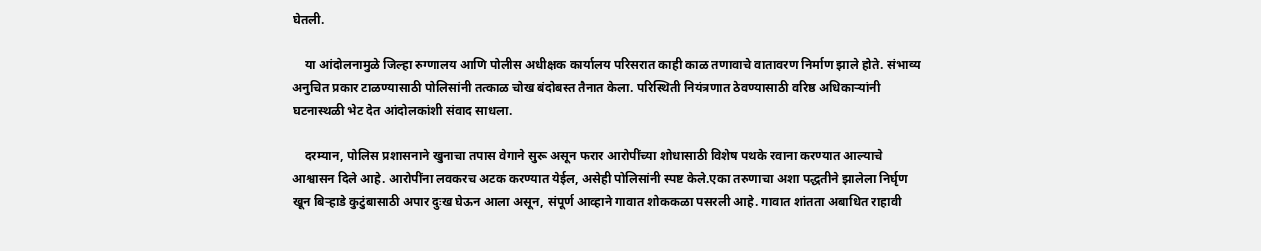घेतली.

    या आंदोलनामुळे जिल्हा रुग्णालय आणि पोलीस अधीक्षक कार्यालय परिसरात काही काळ तणावाचे वातावरण निर्माण झाले होते. संभाव्य अनुचित प्रकार टाळण्यासाठी पोलिसांनी तत्काळ चोख बंदोबस्त तैनात केला. परिस्थिती नियंत्रणात ठेवण्यासाठी वरिष्ठ अधिकाऱ्यांनी घटनास्थळी भेट देत आंदोलकांशी संवाद साधला.

    दरम्यान, पोलिस प्रशासनाने खुनाचा तपास वेगाने सुरू असून फरार आरोपींच्या शोधासाठी विशेष पथके रवाना करण्यात आल्याचे आश्वासन दिले आहे. आरोपींना लवकरच अटक करण्यात येईल, असेही पोलिसांनी स्पष्ट केले.एका तरुणाचा अशा पद्धतीने झालेला निर्घृण खून बिऱ्हाडे कुटुंबासाठी अपार दुःख घेऊन आला असून, संपूर्ण आव्हाने गावात शोककळा पसरली आहे. गावात शांतता अबाधित राहावी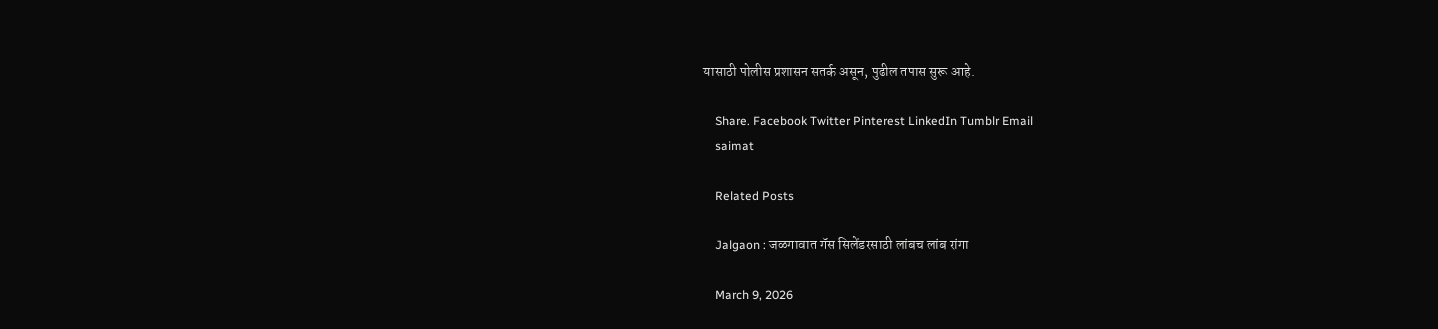यासाठी पोलीस प्रशासन सतर्क असून, पुढील तपास सुरू आहे.

    Share. Facebook Twitter Pinterest LinkedIn Tumblr Email
    saimat

    Related Posts

    Jalgaon : जळगावात गॅस सिलेंडरसाठी लांबच लांब रांगा

    March 9, 2026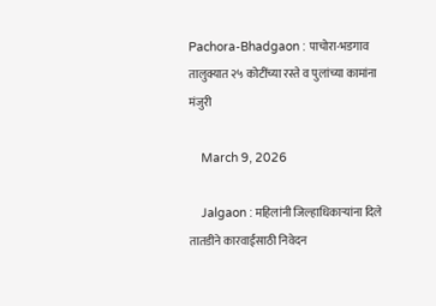Pachora-Bhadgaon : पाचोरा-भडगाव तालुक्यात २५ कोटींच्या रस्ते व पुलांच्या कामांना मंजुरी

    March 9, 2026

    Jalgaon : महिलांनी जिल्हाधिकाऱ्यांना दिले तातडीने कारवाईसाठी निवेदन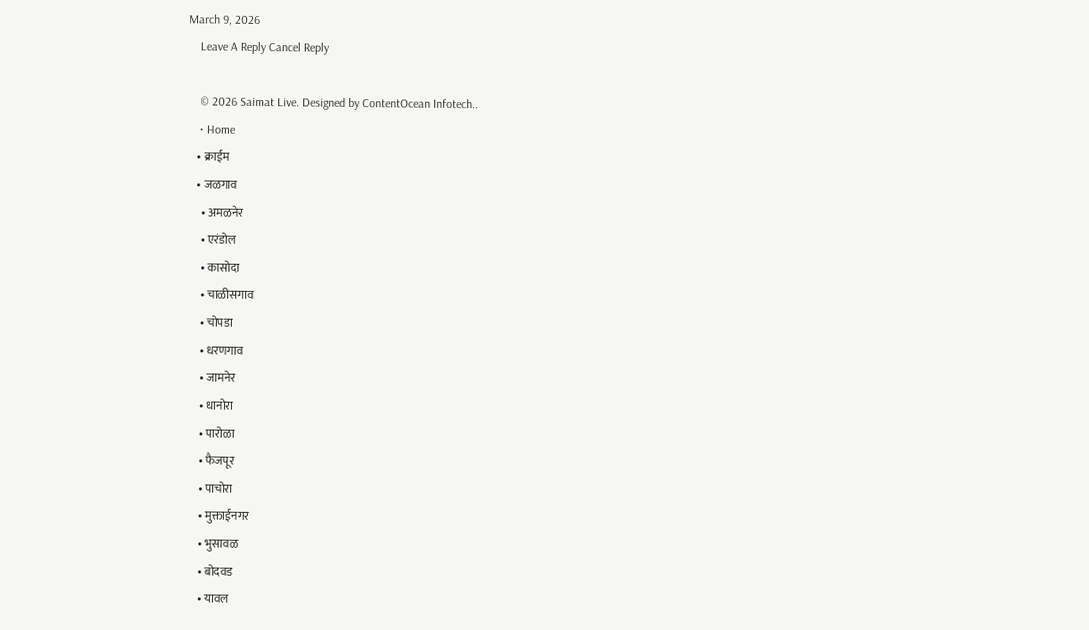March 9, 2026
    Leave A Reply Cancel Reply

    © 2026 Saimat Live. Designed by ContentOcean Infotech..
    • Home
    • क्राईम
    • जळगाव
      • अमळनेर
      • एरंडोल
      • कासोदा
      • चाळीसगाव
      • चोपडा
      • धरणगाव
      • जामनेर
      • धानोरा
      • पारोळा
      • फैजपूर
      • पाचोरा
      • मुक्ताईनगर
      • भुसावळ
      • बोदवड
      • यावल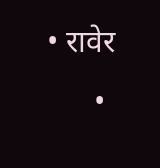• रावेर
      •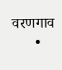वरणगाव
      •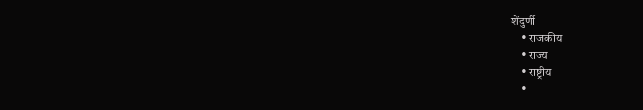शेंदुर्णी
    • राजकीय
    • राज्य
    • राष्ट्रीय
    •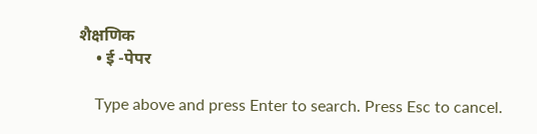शैक्षणिक
    • ई -पेपर

    Type above and press Enter to search. Press Esc to cancel.